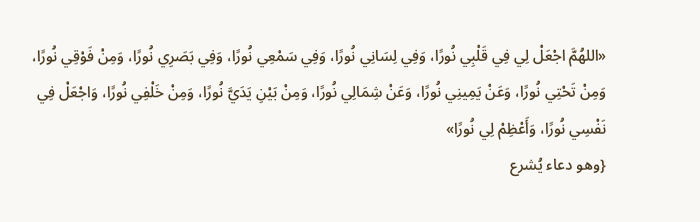«اللهُمَّ اجْعَلْ لِي فِي قَلْبِي نُورًا، وَفِي لِسَانِي نُورًا، وَفِي سَمْعِي نُورًا، وَفِي بَصَرِي نُورًا، وَمِنْ فَوْقِي نُورًا، وَمِنْ تَحْتِي نُورًا، وَعَنْ يَمِينِي نُورًا، وَعَنْ شِمَالِي نُورًا، وَمِنْ بَيْنِ يَدَيَّ نُورًا، وَمِنْ خَلْفِي نُورًا، وَاجْعَلْ فِي نَفْسِي نُورًا، وَأَعْظِمْ لِي نُورًا»
{وهو دعاء يُشرع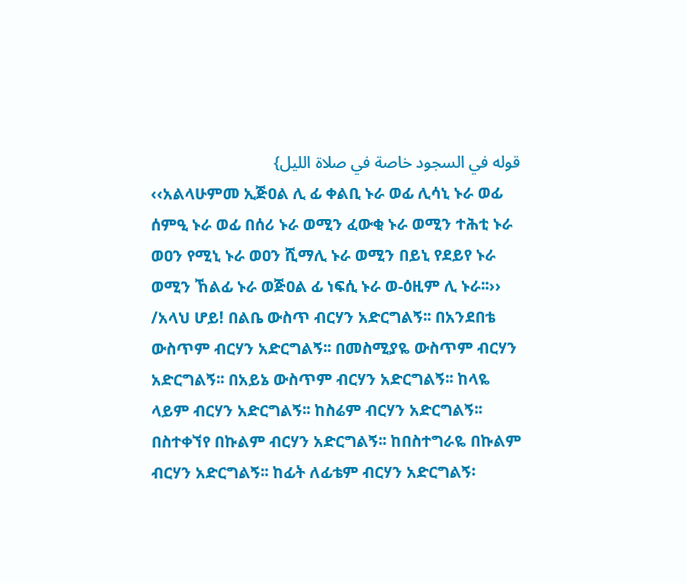قوله في السجود خاصة في صلاة الليل}
‹‹አልላሁምመ ኢጅዐል ሊ ፊ ቀልቢ ኑራ ወፊ ሊሳኒ ኑራ ወፊ ሰምዒ ኑራ ወፊ በሰሪ ኑራ ወሚን ፈውቂ ኑራ ወሚን ተሕቲ ኑራ ወዐን የሚኒ ኑራ ወዐን ሺማሊ ኑራ ወሚን በይኒ የደይየ ኑራ ወሚን ኸልፊ ኑራ ወጅዐል ፊ ነፍሲ ኑራ ወ-ዕዚም ሊ ኑራ፡፡››
/አላህ ሆይ! በልቤ ውስጥ ብርሃን አድርግልኝ፡፡ በአንደበቴ ውስጥም ብርሃን አድርግልኝ፡፡ በመስሚያዬ ውስጥም ብርሃን አድርግልኝ፡፡ በአይኔ ውስጥም ብርሃን አድርግልኝ፡፡ ከላዬ ላይም ብርሃን አድርግልኝ፡፡ ከስሬም ብርሃን አድርግልኝ፡፡ በስተቀኘየ በኩልም ብርሃን አድርግልኝ፡፡ ከበስተግራዬ በኩልም ብርሃን አድርግልኝ፡፡ ከፊት ለፊቴም ብርሃን አድርግልኝ፡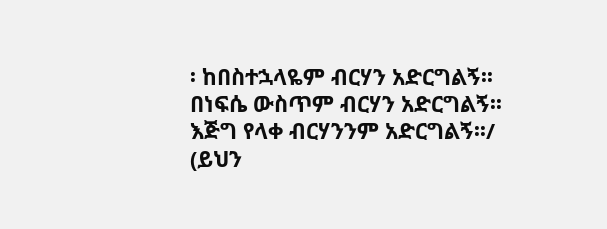፡ ከበስተኋላዬም ብርሃን አድርግልኝ፡፡ በነፍሴ ውስጥም ብርሃን አድርግልኝ፡፡ እጅግ የላቀ ብርሃንንም አድርግልኝ፡፡/
(ይህን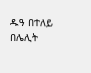ዱዓ በተለይ በሌሊት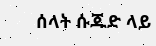ሰላት ሱጁድ ላይ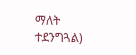ማለት ተደንግጓል)